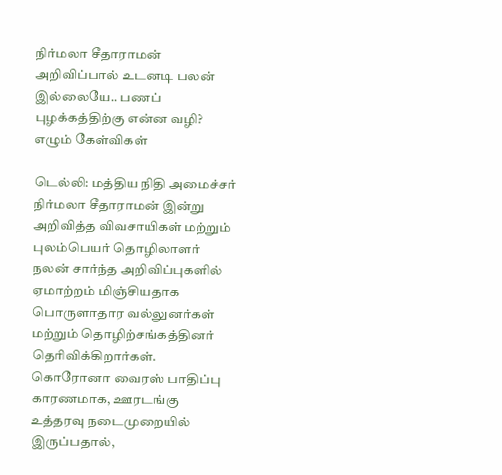நிர்மலா சீதாராமன் அறிவிப்பால் உடனடி பலன் இல்லையே.. பணப் புழக்கத்திற்கு என்ன வழி? எழும் கேள்விகள்

டெல்லி: மத்திய நிதி அமைச்சர் நிர்மலா சீதாராமன் இன்று அறிவித்த விவசாயிகள் மற்றும் புலம்பெயர் தொழிலாளர் நலன் சார்ந்த அறிவிப்புகளில் ஏமாற்றம் மிஞ்சியதாக பொருளாதார வல்லுனர்கள் மற்றும் தொழிற்சங்கத்தினர் தெரிவிக்கிறார்கள்.  கொரோனா வைரஸ் பாதிப்பு காரணமாக, ஊரடங்கு உத்தரவு நடைமுறையில் இருப்பதால்,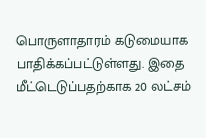பொருளாதாரம் கடுமையாக பாதிக்கப்பட்டுள்ளது. இதை மீட்டெடுப்பதற்காக 20 லட்சம்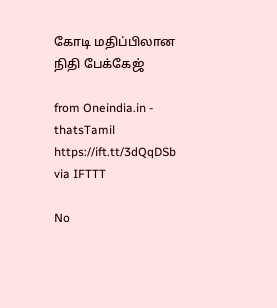கோடி மதிப்பிலான நிதி பேக்கேஜ்

from Oneindia.in - thatsTamil https://ift.tt/3dQqDSb
via IFTTT

No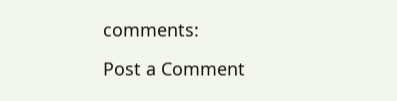comments:

Post a Comment